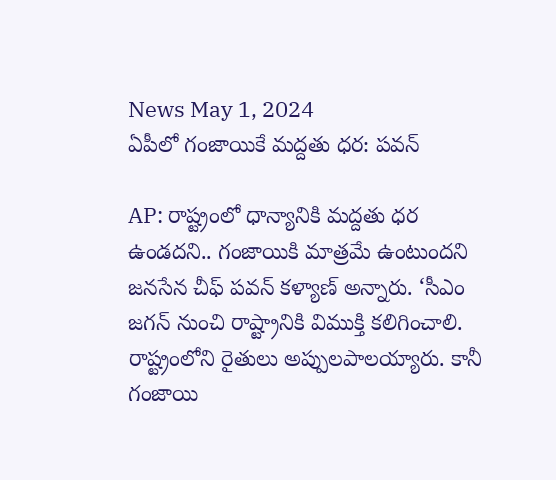News May 1, 2024
ఏపీలో గంజాయికే మద్దతు ధర: పవన్

AP: రాష్ట్రంలో ధాన్యానికి మద్దతు ధర ఉండదని.. గంజాయికి మాత్రమే ఉంటుందని జనసేన చీఫ్ పవన్ కళ్యాణ్ అన్నారు. ‘సీఎం జగన్ నుంచి రాష్ట్రానికి విముక్తి కలిగించాలి. రాష్ట్రంలోని రైతులు అప్పులపాలయ్యారు. కానీ గంజాయి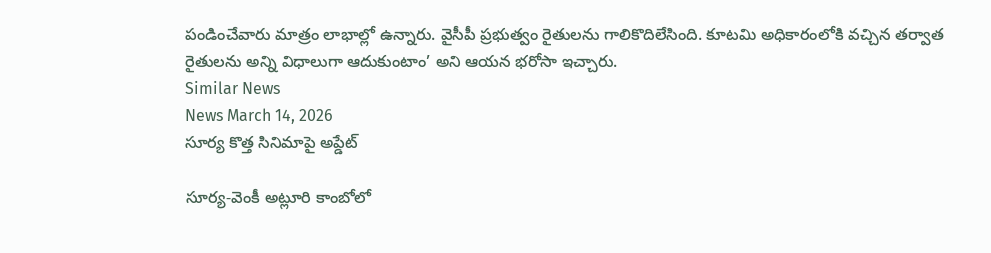పండించేవారు మాత్రం లాభాల్లో ఉన్నారు. వైసీపీ ప్రభుత్వం రైతులను గాలికొదిలేసింది. కూటమి అధికారంలోకి వచ్చిన తర్వాత రైతులను అన్ని విధాలుగా ఆదుకుంటాం’ అని ఆయన భరోసా ఇచ్చారు.
Similar News
News March 14, 2026
సూర్య కొత్త సినిమాపై అప్డేట్

సూర్య-వెంకీ అట్లూరి కాంబోలో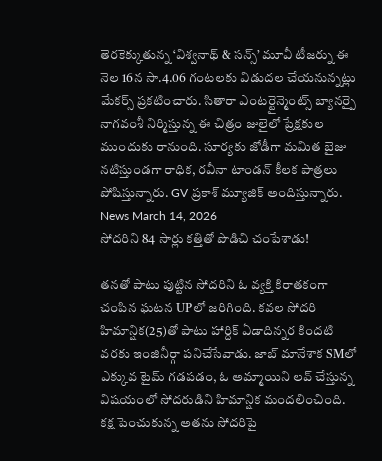తెరకెక్కుతున్న ‘విశ్వనాథ్ & సన్స్’ మూవీ టీజర్ను ఈ నెల 16న సా.4.06 గంటలకు విడుదల చేయనున్నట్లు మేకర్స్ ప్రకటించారు. సితారా ఎంటర్టైన్మెంట్స్ బ్యానర్పై నాగవంశీ నిర్మిస్తున్న ఈ చిత్రం జులైలో ప్రేక్షకుల ముందుకు రానుంది. సూర్యకు జోడీగా మమిత బైజు నటిస్తుండగా రాధిక, రవీనా టాండన్ కీలక పాత్రలు పోషిస్తున్నారు. GV ప్రకాశ్ మ్యూజిక్ అందిస్తున్నారు.
News March 14, 2026
సోదరిని 84 సార్లు కత్తితో పొడిచి చంపేశాడు!

తనతో పాటు పుట్టిన సోదరిని ఓ వ్యక్తి కిరాతకంగా చంపిన ఘటన UPలో జరిగింది. కవల సోదరి హిమాన్షిక(25)తో పాటు హార్దిక్ ఏడాదిన్నర కిందటి వరకు ఇంజినీర్గా పనిచేసేవాడు. జాబ్ మానేశాక SMలో ఎక్కువ టైమ్ గడపడం, ఓ అమ్మాయిని లవ్ చేస్తున్న విషయంలో సోదరుడిని హిమాన్షిక మందలించింది. కక్ష పెంచుకున్న అతను సోదరిపై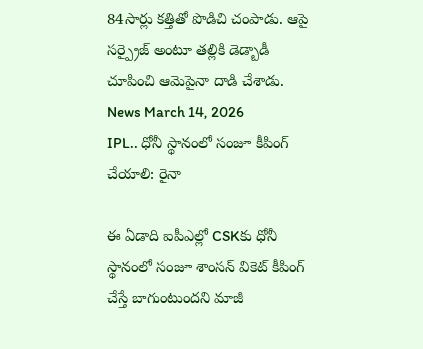84సార్లు కత్తితో పొడిచి చంపాడు. ఆపై సర్ప్రైజ్ అంటూ తల్లికి డెడ్బాడీ చూపించి ఆమెపైనా దాడి చేశాడు.
News March 14, 2026
IPL.. ధోనీ స్థానంలో సంజూ కీపింగ్ చేయాలి: రైనా

ఈ ఏడాది ఐపీఎల్లో CSKకు ధోనీ స్థానంలో సంజూ శాంసన్ వికెట్ కీపింగ్ చేస్తే బాగుంటుందని మాజీ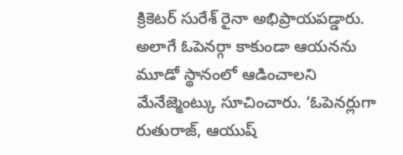క్రికెటర్ సురేశ్ రైనా అభిప్రాయపడ్డారు. అలాగే ఓపెనర్గా కాకుండా ఆయనను మూడో స్థానంలో ఆడించాలని మేనేజ్మెంట్కు సూచించారు. ‘ఓపెనర్లుగా రుతురాజ్, ఆయుష్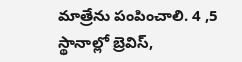మాత్రేను పంపించాలి. 4 ,5 స్థానాల్లో బ్రెవిస్,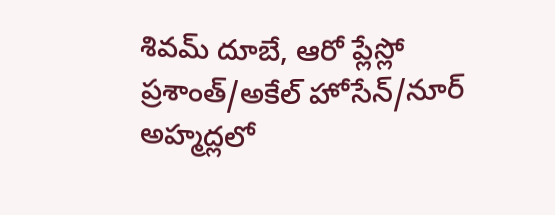శివమ్ దూబే, ఆరో ప్లేస్లో ప్రశాంత్/అకేల్ హోసేన్/నూర్ అహ్మద్లలో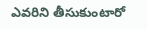ఎవరిని తీసుకుంటారో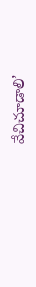వేచిచూడాలి’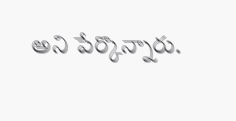అని పేర్కొన్నారు.